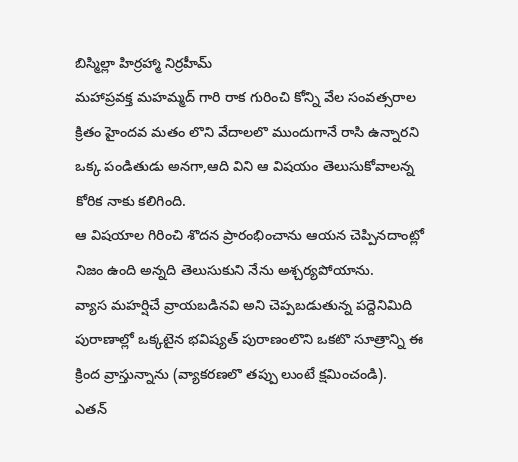బిస్మిల్లా హిర్రహ్మా నిర్రహీమ్
మహాప్రవక్త మహమ్మద్ గారి రాక గురించి కోన్ని వేల సంవత్సరాల క్రితం హైందవ మతం లొని వేదాలలొ ముందుగానే రాసి ఉన్నారని ఒక్క పండితుడు అనగా,ఆది విని ఆ విషయం తెలుసుకోవాలన్న కోరిక నాకు కలిగింది.
ఆ విషయాల గిరించి శొదన ప్రారంభించాను ఆయన చెప్పినదాంట్లో నిజం ఉంది అన్నది తెలుసుకుని నేను అశ్చర్యపోయాను.
వ్యాస మహర్షిచే వ్రాయబడినవి అని చెప్పబడుతున్న పద్దెనిమిది పురాణాల్లో ఒక్కటైన భవిష్యత్ పురాణంలొని ఒకటొ సూత్రాన్ని ఈ క్రింద వ్రాస్తున్నాను (వ్యాకరణలొ తప్పు లుంటే క్షమించండి).
ఎతన్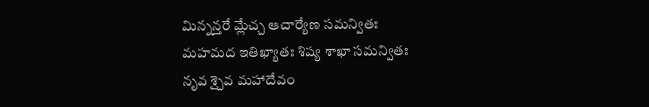మిన్నన్తరే మ్లేచ్చ ఆచార్యేణ సమన్వితః
మహమద ఇతిఖ్యాతః శిష్య శాఖా సమన్వితః
నృవ శ్చైవ మహాదేవం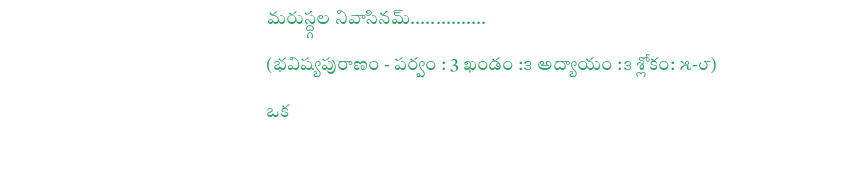మరుస్ద్గల నివాసినమ్...............
(భవిష్యపురాణం - పర్వం : 3 ఖండం :౩ అద్యాయం :౩ శ్లోకం: ౫-౮)
ఒక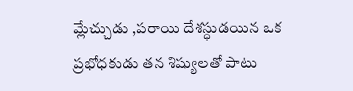మ్లేచ్చుడు ,పరాయి దేశస్ధుడయిన ఒక ప్రభోధకుడు తన శిష్యులతో పాటు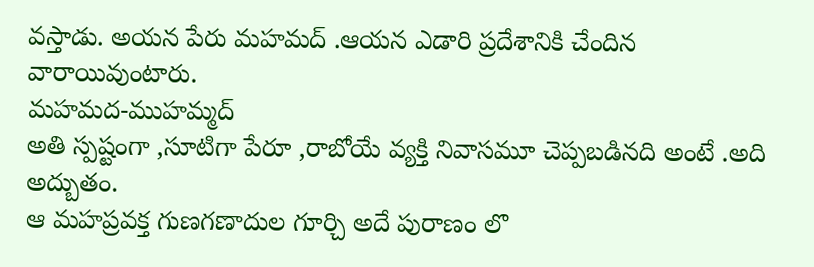వస్తాడు. అయన పేరు మహమద్ .ఆయన ఎడారి ప్రదేశానికి చేందిన వారాయివుంటారు.
మహమద-ముహమ్మద్
అతి స్పష్టంగా ,సూటిగా పేరూ ,రాబోయే వ్యక్తి నివాసమూ చెప్పబడినది అంటే .అది అద్బుతం.
ఆ మహప్రవక్త గుణగణాదుల గూర్చి అదే పురాణం లొ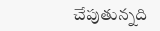చేపుతున్నది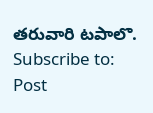తరువారి టపాలొ.
Subscribe to:
Post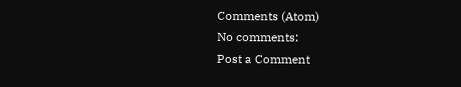Comments (Atom)
No comments:
Post a Comment